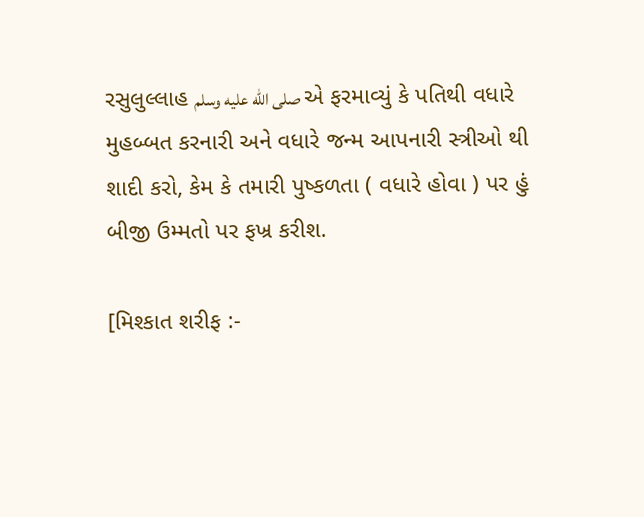રસુલુલ્લાહ صلى الله عليه وسلم એ ફરમાવ્યું કે પતિથી વધારે મુહબ્બત કરનારી અને વધારે જન્મ આપનારી સ્ત્રીઓ થી શાદી કરો, કેમ કે તમારી પુષ્કળતા ( વધારે હોવા ) પર હું બીજી ઉમ્મતો પર ફખ્ર કરીશ.

[મિશ્કાત શરીફ :-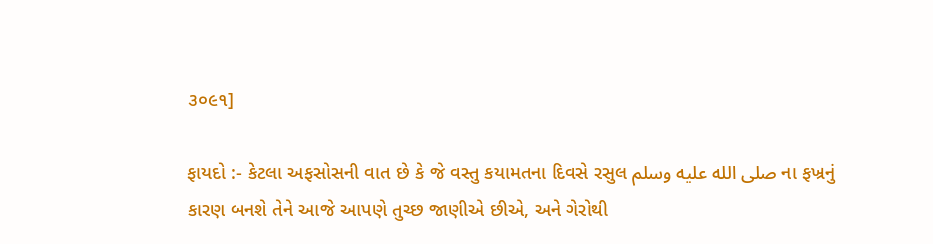૩૦૯૧]

ફાયદો :- કેટલા અફસોસની વાત છે કે જે વસ્તુ કયામતના દિવસે રસુલ صلى الله عليه وسلم ના ફખ્રનું કારણ બનશે તેને આજે આપણે તુચ્છ જાણીએ છીએ, અને ગેરોથી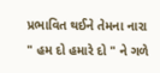પ્રભાવિત થઈને તેમના નારા " હમ દો હમારે દો " ને ગળે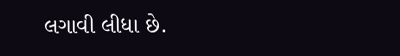લગાવી લીધા છે.